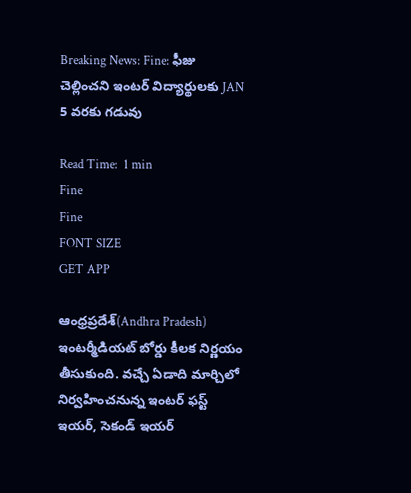Breaking News: Fine: ఫీజు చెల్లించని ఇంటర్ విద్యార్థులకు JAN 5 వరకు గడువు

Read Time:  1 min
Fine
Fine
FONT SIZE
GET APP

ఆంధ్రప్రదేశ్(Andhra Pradesh) ఇంటర్మీడియట్ బోర్డు కీలక నిర్ణయం తీసుకుంది. వచ్చే ఏడాది మార్చిలో నిర్వహించనున్న ఇంటర్ ఫస్ట్ ఇయర్, సెకండ్ ఇయర్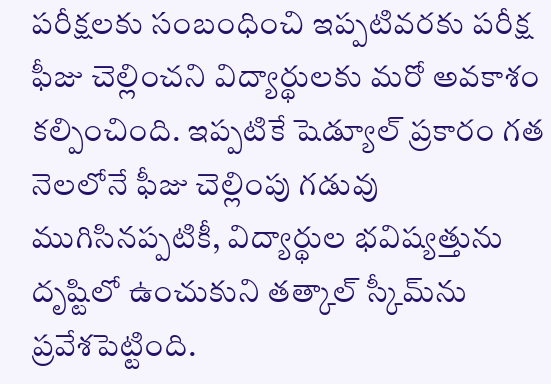పరీక్షలకు సంబంధించి ఇప్పటివరకు పరీక్ష ఫీజు చెల్లించని విద్యార్థులకు మరో అవకాశం కల్పించింది. ఇప్పటికే షెడ్యూల్ ప్రకారం గత నెలలోనే ఫీజు చెల్లింపు గడువు ముగిసినప్పటికీ, విద్యార్థుల భవిష్యత్తును దృష్టిలో ఉంచుకుని తత్కాల్ స్కీమ్‌ను ప్రవేశపెట్టింది.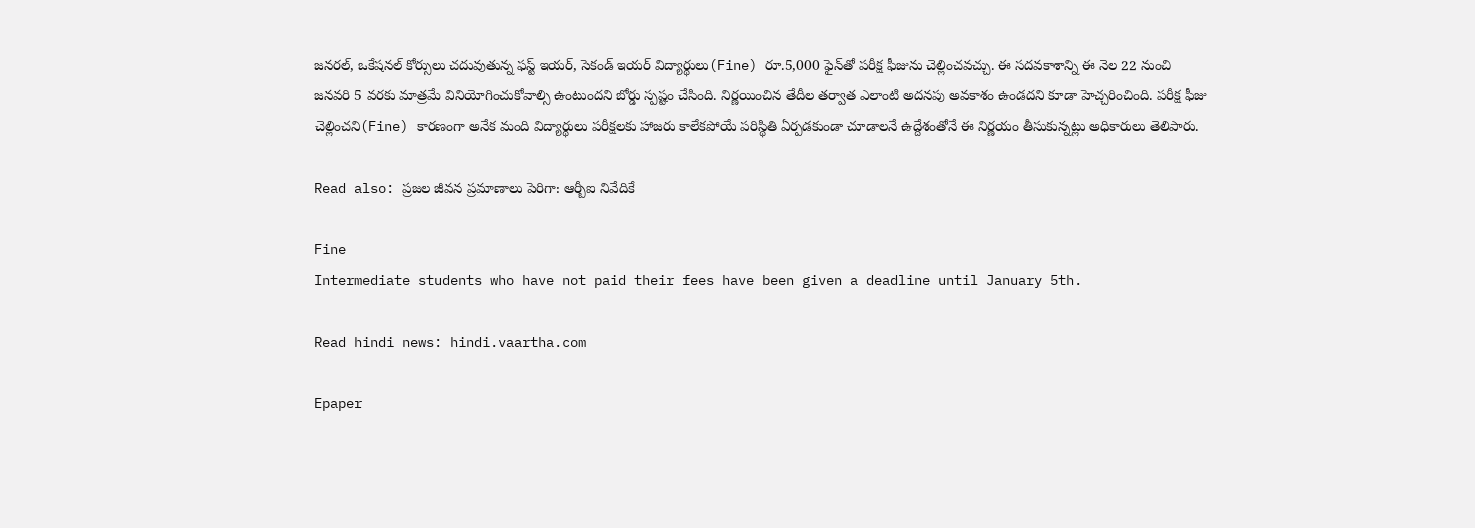జనరల్, ఒకేషనల్ కోర్సులు చదువుతున్న ఫస్ట్ ఇయర్, సెకండ్ ఇయర్ విద్యార్థులు(Fine) రూ.5,000 ఫైన్‌తో పరీక్ష ఫీజును చెల్లించవచ్చు. ఈ సదవకాశాన్ని ఈ నెల 22 నుంచి జనవరి 5 వరకు మాత్రమే వినియోగించుకోవాల్సి ఉంటుందని బోర్డు స్పష్టం చేసింది. నిర్ణయించిన తేదీల తర్వాత ఎలాంటి అదనపు అవకాశం ఉండదని కూడా హెచ్చరించింది. పరీక్ష ఫీజు చెల్లించని(Fine) కారణంగా అనేక మంది విద్యార్థులు పరీక్షలకు హాజరు కాలేకపోయే పరిస్థితి ఏర్పడకుండా చూడాలనే ఉద్దేశంతోనే ఈ నిర్ణయం తీసుకున్నట్లు అధికారులు తెలిపారు.

Read also: ప్రజల జీవన ప్రమాణాలు పెరిగా: ఆర్బీఐ నివేదికే

Fine
Intermediate students who have not paid their fees have been given a deadline until January 5th.

Read hindi news: hindi.vaartha.com

Epaper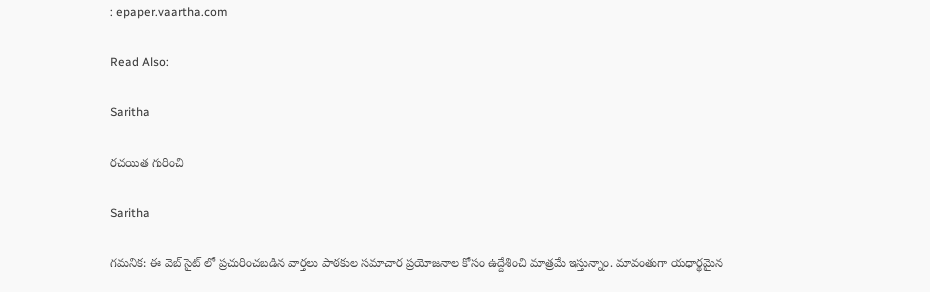: epaper.vaartha.com

Read Also:

Saritha

రచయిత గురించి

Saritha

గమనిక: ఈ వెబ్ సైట్ లో ప్రచురించబడిన వార్తలు పాఠకుల సమాచార ప్రయోజనాల కోసం ఉద్దేశించి మాత్రమే ఇస్తున్నాం. మావంతుగా యధార్థమైన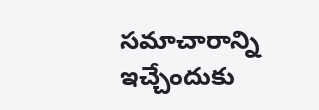సమాచారాన్ని ఇచ్చేందుకు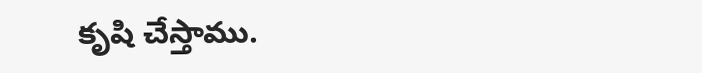కృషి చేస్తాము.